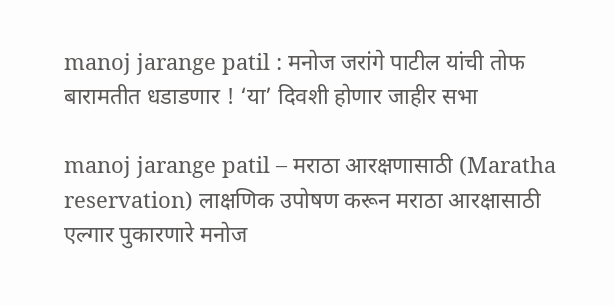manoj jarange patil : मनोज जरांगे पाटील यांची तोफ बारामतीत धडाडणार ! ‘या’ दिवशी होणार जाहीर सभा

manoj jarange patil – मराठा आरक्षणासाठी (Maratha reservation) लाक्षणिक उपोषण करून मराठा आरक्षासाठी एल्गार पुकारणारे मनोज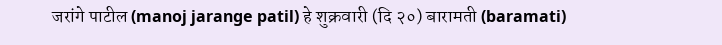जरांगे पाटील (manoj jarange patil) हे शुक्रवारी (दि २०) बारामती (baramati)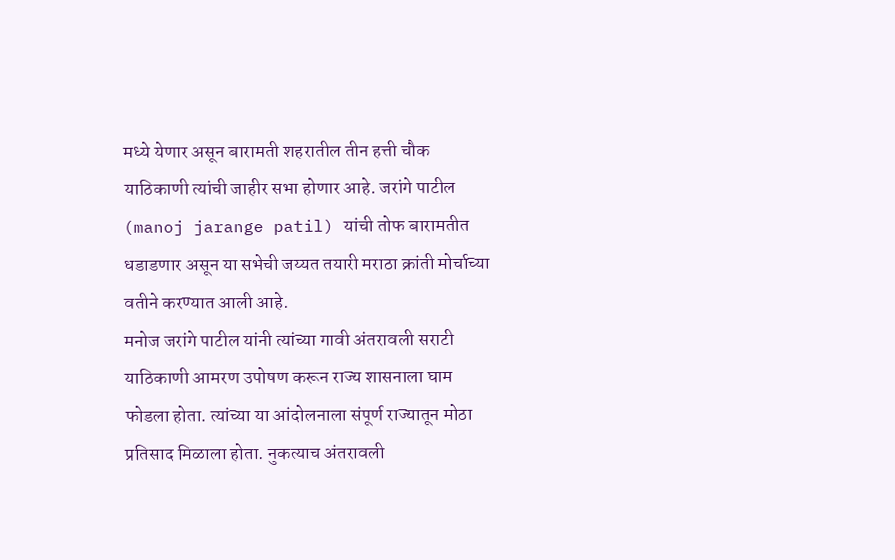मध्ये येणार असून बारामती शहरातील तीन हत्ती चौक याठिकाणी त्यांची जाहीर सभा होणार आहे. जरांगे पाटील (manoj jarange patil) यांची तोफ बारामतीत धडाडणार असून या सभेची जय्यत तयारी मराठा क्रांती मोर्चाच्या वतीने करण्यात आली आहे.
मनोज जरांगे पाटील यांनी त्यांच्या गावी अंतरावली सराटी याठिकाणी आमरण उपोषण करून राज्य शासनाला घाम फोडला होता. त्यांच्या या आंदोलनाला संपूर्ण राज्यातून मोठा प्रतिसाद मिळाला होता. नुकत्याच अंतरावली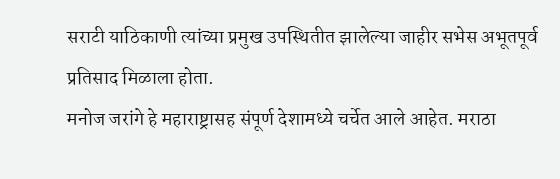सराटी याठिकाणी त्यांच्या प्रमुख उपस्थितीत झालेल्या जाहीर सभेस अभूतपूर्व प्रतिसाद मिळाला होता.
मनोज जरांगे हे महाराष्ट्रासह संपूर्ण देशामध्ये चर्चेत आले आहेत. मराठा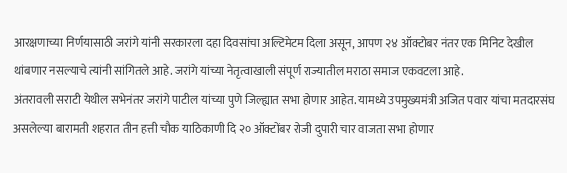आरक्षणाच्या निर्णयासाठी जरांगे यांनी सरकारला दहा दिवसांचा अल्टिमेटम दिला असून, आपण २४ ऑक्टोबर नंतर एक मिनिट देखील थांबणार नसल्याचे त्यांनी सांगितले आहे. जरांगे यांच्या नेतृत्वाखाली संपूर्ण राज्यातील मराठा समाज एकवटला आहे.
अंतरावली सराटी येथील सभेनंतर जरांगे पाटील यांच्या पुणे जिल्ह्यात सभा होणार आहेत. यामध्ये उपमुख्यमंत्री अजित पवार यांचा मतदारसंघ असलेल्या बारामती शहरात तीन हत्ती चौक याठिकाणी दि २० ऑक्टोंबर रोजी दुपारी चार वाजता सभा होणार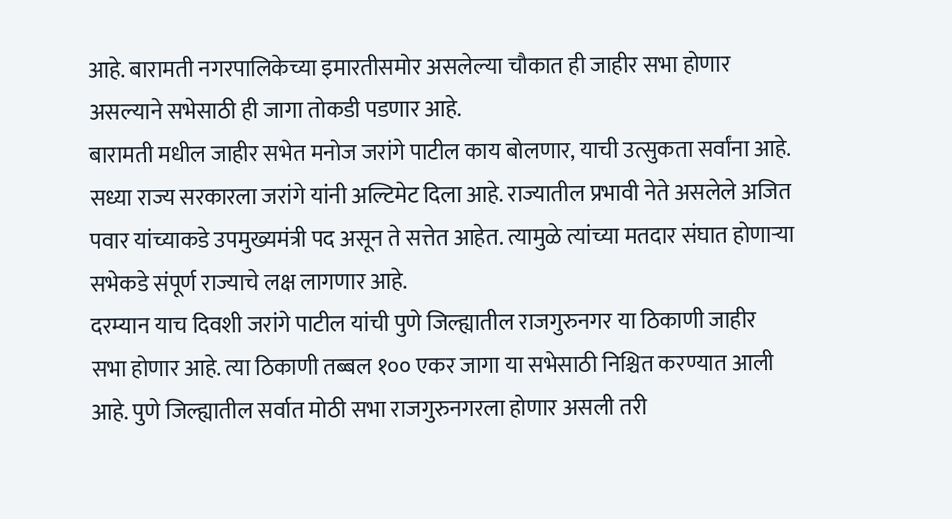आहे. बारामती नगरपालिकेच्या इमारतीसमोर असलेल्या चौकात ही जाहीर सभा होणार असल्याने सभेसाठी ही जागा तोकडी पडणार आहे.
बारामती मधील जाहीर सभेत मनोज जरांगे पाटील काय बोलणार, याची उत्सुकता सर्वांना आहे. सध्या राज्य सरकारला जरांगे यांनी अल्टिमेट दिला आहे. राज्यातील प्रभावी नेते असलेले अजित पवार यांच्याकडे उपमुख्यमंत्री पद असून ते सत्तेत आहेत. त्यामुळे त्यांच्या मतदार संघात होणाऱ्या सभेकडे संपूर्ण राज्याचे लक्ष लागणार आहे.
दरम्यान याच दिवशी जरांगे पाटील यांची पुणे जिल्ह्यातील राजगुरुनगर या ठिकाणी जाहीर सभा होणार आहे. त्या ठिकाणी तब्बल १०० एकर जागा या सभेसाठी निश्चित करण्यात आली आहे. पुणे जिल्ह्यातील सर्वात मोठी सभा राजगुरुनगरला होणार असली तरी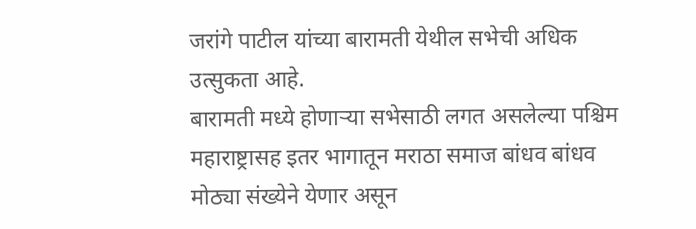जरांगे पाटील यांच्या बारामती येथील सभेची अधिक उत्सुकता आहे.
बारामती मध्ये होणाऱ्या सभेसाठी लगत असलेल्या पश्चिम महाराष्ट्रासह इतर भागातून मराठा समाज बांधव बांधव मोठ्या संख्येने येणार असून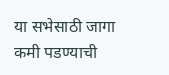या सभेसाठी जागा कमी पडण्याची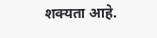शक्यता आहे.